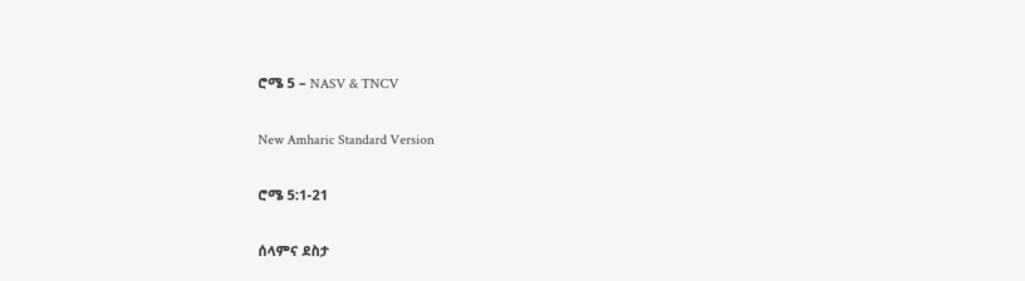ሮሜ 5 – NASV & TNCV

New Amharic Standard Version

ሮሜ 5:1-21

ሰላምና ደስታ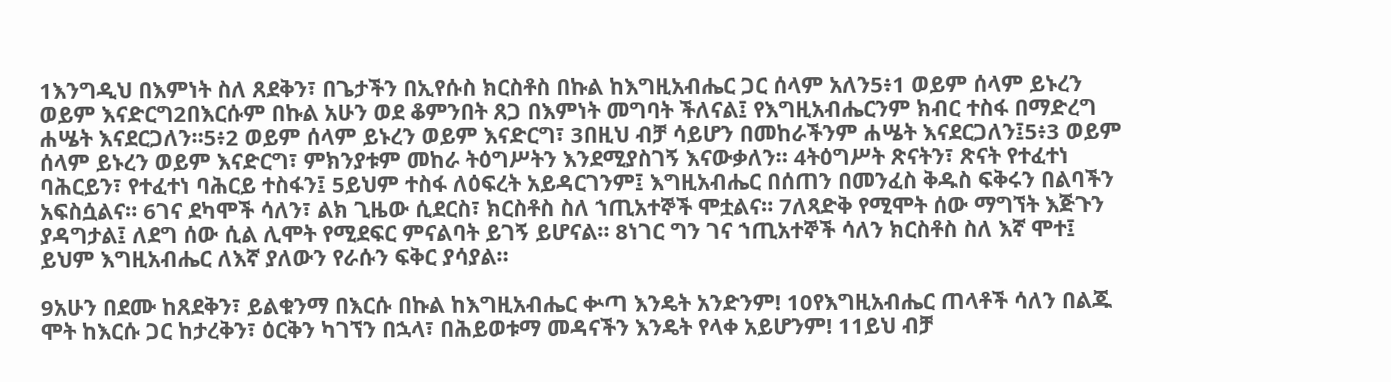1እንግዲህ በእምነት ስለ ጸደቅን፣ በጌታችን በኢየሱስ ክርስቶስ በኩል ከእግዚአብሔር ጋር ሰላም አለን5፥1 ወይም ሰላም ይኑረን ወይም እናድርግ2በእርሱም በኩል አሁን ወደ ቆምንበት ጸጋ በእምነት መግባት ችለናል፤ የእግዚአብሔርንም ክብር ተስፋ በማድረግ ሐሤት እናደርጋለን።5፥2 ወይም ሰላም ይኑረን ወይም እናድርግ፣ 3በዚህ ብቻ ሳይሆን በመከራችንም ሐሤት እናደርጋለን፤5፥3 ወይም ሰላም ይኑረን ወይም እናድርግ፣ ምክንያቱም መከራ ትዕግሥትን እንደሚያስገኝ እናውቃለን። 4ትዕግሥት ጽናትን፣ ጽናት የተፈተነ ባሕርይን፣ የተፈተነ ባሕርይ ተስፋን፤ 5ይህም ተስፋ ለዕፍረት አይዳርገንም፤ እግዚአብሔር በሰጠን በመንፈስ ቅዱስ ፍቅሩን በልባችን አፍስሷልና። 6ገና ደካሞች ሳለን፣ ልክ ጊዜው ሲደርስ፣ ክርስቶስ ስለ ኀጢአተኞች ሞቷልና። 7ለጻድቅ የሚሞት ሰው ማግኘት እጅጉን ያዳግታል፤ ለደግ ሰው ሲል ሊሞት የሚደፍር ምናልባት ይገኝ ይሆናል። 8ነገር ግን ገና ኀጢአተኞች ሳለን ክርስቶስ ስለ እኛ ሞተ፤ ይህም እግዚአብሔር ለእኛ ያለውን የራሱን ፍቅር ያሳያል።

9አሁን በደሙ ከጸደቅን፣ ይልቁንማ በእርሱ በኩል ከእግዚአብሔር ቍጣ እንዴት አንድንም! 10የእግዚአብሔር ጠላቶች ሳለን በልጁ ሞት ከእርሱ ጋር ከታረቅን፣ ዕርቅን ካገኘን በኋላ፣ በሕይወቱማ መዳናችን እንዴት የላቀ አይሆንም! 11ይህ ብቻ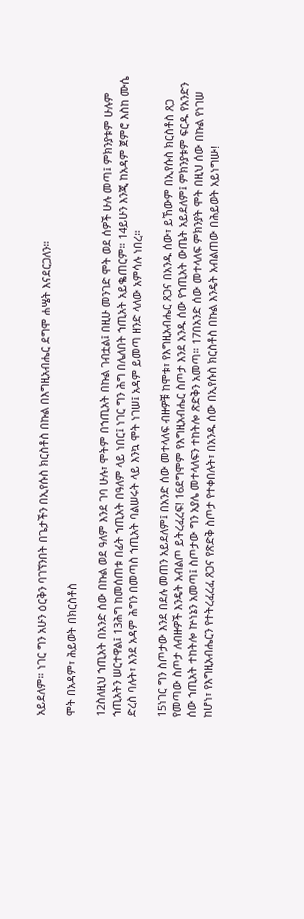አይደለም። ነገር ግን አሁን ዕርቅን ባገኘንበት በጌታችን በኢየሱስ ክርስቶስ በኩል በእግዚአብሔር ደግሞ ሐሤት እናደርጋለን።

ሞት በአዳም፣ ሕይወት በክርስቶስ

12ስለዚህ ኀጢአት በአንድ ሰው በኩል ወደ ዓለም እንደ ገባ ሁሉ፣ ሞትም በኀጢአት በኩል ገብቷል፤ በዚሁ መንገድ ሞት ወደ ሰዎች ሁሉ መጣ፤ ምክንያቱም ሁሉም ኀጢአትን ሠርተዋል፤ 13ሕግ ከመሰጠቱ በፊት ኀጢአት በዓለም ላይ ነበር፤ ነገር ግን ሕግ በሌለበት ኀጢአት አይቈጠርም። 14ይሁን እንጂ ከአዳም ጀምሮ እስከ ሙሴ ድረስ ባሉት፣ እንደ አዳም ሕግን በመጣስ ኀጢአት ባልሠሩት ላይ እንኳ ሞት ነገሠ፤ አዳም ይመጣ ዘንድ ላለው አምሳሉ ነበረ።

15ነገር ግን ስጦታው እንደ በደሉ መጠን አይደለም፤ በአንድ ሰው መተላለፍ ብዙዎቹ ከሞቱ፣ የእግዚአብሔር ጸጋና በአንዱ ሰው፣ ይኸውም በኢየሱስ ክርስቶስ ጸጋ የመጣው ስጦታ ለብዙዎች እንዴት አብልጦ ይትረፈረፍ! 16ደግሞም የእግዚአብሔር ስጦታ እንደ አንዱ ሰው የኀጢአት ውጤት አይደለም፤ ምክንያቱም ፍርዱ የአንድን ሰው ኀጢአት ተከትሎ ኵነኔን አመጣ፤ ስጦታው ግን አያሌ መተላለፍን ተከትሎ ጽድቅን አመጣ። 17በአንድ ሰው መተላለፍ ምክንያት ሞት በዚህ ሰው በኩል የነገሠ ከሆነ፣ የእግዚአብሔርን የተትረፈረፈ ጸጋና የጽድቅ ስጦታ የተቀበሉት፣ በአንዱ ሰው በኢየሱስ ክርስቶስ በኩል እንዴት አብልጠው በሕይወት አይነግሡ!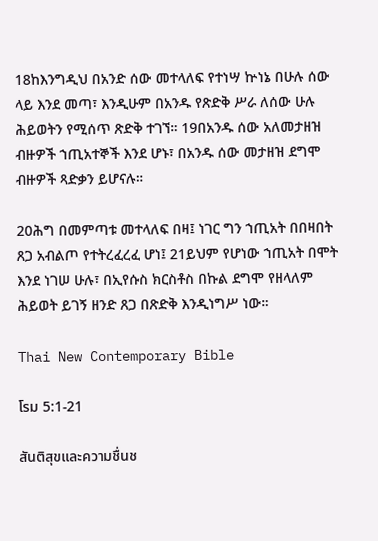18ከእንግዲህ በአንድ ሰው መተላለፍ የተነሣ ኵነኔ በሁሉ ሰው ላይ እንደ መጣ፣ እንዲሁም በአንዱ የጽድቅ ሥራ ለሰው ሁሉ ሕይወትን የሚሰጥ ጽድቅ ተገኘ። 19በአንዱ ሰው አለመታዘዝ ብዙዎች ኀጢአተኞች እንደ ሆኑ፣ በአንዱ ሰው መታዘዝ ደግሞ ብዙዎች ጻድቃን ይሆናሉ።

20ሕግ በመምጣቱ መተላለፍ በዛ፤ ነገር ግን ኀጢአት በበዛበት ጸጋ አብልጦ የተትረፈረፈ ሆነ፤ 21ይህም የሆነው ኀጢአት በሞት እንደ ነገሠ ሁሉ፣ በኢየሱስ ክርስቶስ በኩል ደግሞ የዘላለም ሕይወት ይገኝ ዘንድ ጸጋ በጽድቅ እንዲነግሥ ነው።

Thai New Contemporary Bible

โรม 5:1-21

สันติสุขและความชื่นช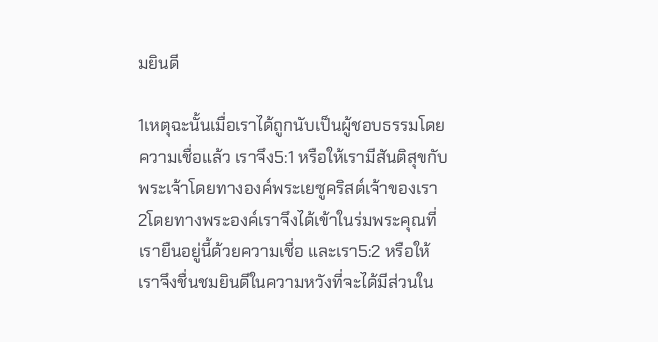มยินดี

1เหตุฉะนั้นเมื่อเราได้ถูกนับเป็นผู้ชอบธรรมโดยความเชื่อแล้ว เราจึง5:1 หรือให้เรามีสันติสุขกับพระเจ้าโดยทางองค์พระเยซูคริสต์เจ้าของเรา 2โดยทางพระองค์เราจึงได้เข้าในร่มพระคุณที่เรายืนอยู่นี้ด้วยความเชื่อ และเรา5:2 หรือให้เราจึงชื่นชมยินดีในความหวังที่จะได้มีส่วนใน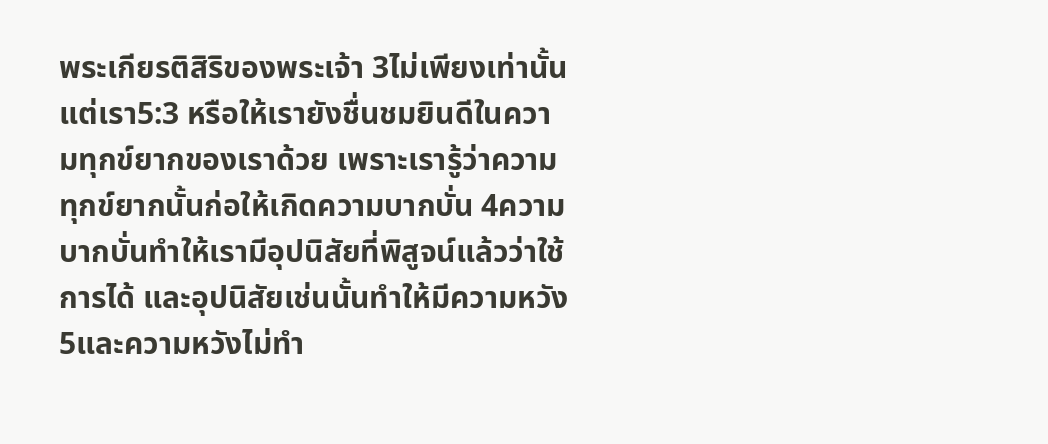พระเกียรติสิริของพระเจ้า 3ไม่เพียงเท่านั้นแต่เรา5:3 หรือให้เรายังชื่นชมยินดีในความทุกข์ยากของเราด้วย เพราะเรารู้ว่าความทุกข์ยากนั้นก่อให้เกิดความบากบั่น 4ความบากบั่นทำให้เรามีอุปนิสัยที่พิสูจน์แล้วว่าใช้การได้ และอุปนิสัยเช่นนั้นทำให้มีความหวัง 5และความหวังไม่ทำ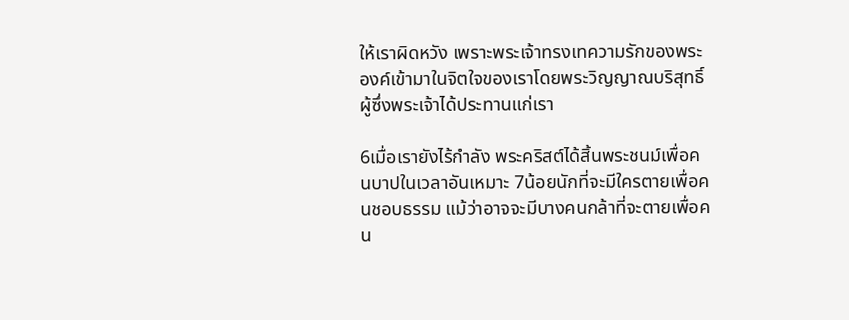ให้เราผิดหวัง เพราะพระเจ้าทรงเทความรักของพระองค์เข้ามาในจิตใจของเราโดยพระวิญญาณบริสุทธิ์ผู้ซึ่งพระเจ้าได้ประทานแก่เรา

6เมื่อเรายังไร้กำลัง พระคริสต์ได้สิ้นพระชนม์เพื่อคนบาปในเวลาอันเหมาะ 7น้อยนักที่จะมีใครตายเพื่อคนชอบธรรม แม้ว่าอาจจะมีบางคนกล้าที่จะตายเพื่อคน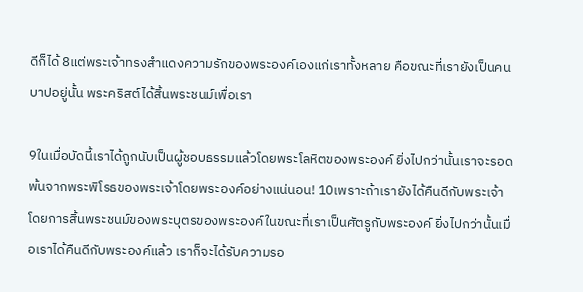ดีก็ได้ 8แต่พระเจ้าทรงสำแดงความรักของพระองค์เองแก่เราทั้งหลาย คือขณะที่เรายังเป็นคนบาปอยู่นั้น พระคริสต์ได้สิ้นพระชนม์เพื่อเรา

9ในเมื่อบัดนี้เราได้ถูกนับเป็นผู้ชอบธรรมแล้วโดยพระโลหิตของพระองค์ ยิ่งไปกว่านั้นเราจะรอดพ้นจากพระพิโรธของพระเจ้าโดยพระองค์อย่างแน่นอน! 10เพราะถ้าเรายังได้คืนดีกับพระเจ้าโดยการสิ้นพระชนม์ของพระบุตรของพระองค์ในขณะที่เราเป็นศัตรูกับพระองค์ ยิ่งไปกว่านั้นเมื่อเราได้คืนดีกับพระองค์แล้ว เราก็จะได้รับความรอ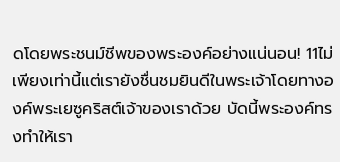ดโดยพระชนม์ชีพของพระองค์อย่างแน่นอน! 11ไม่เพียงเท่านี้แต่เรายังชื่นชมยินดีในพระเจ้าโดยทางองค์พระเยซูคริสต์เจ้าของเราด้วย บัดนี้พระองค์ทรงทำให้เรา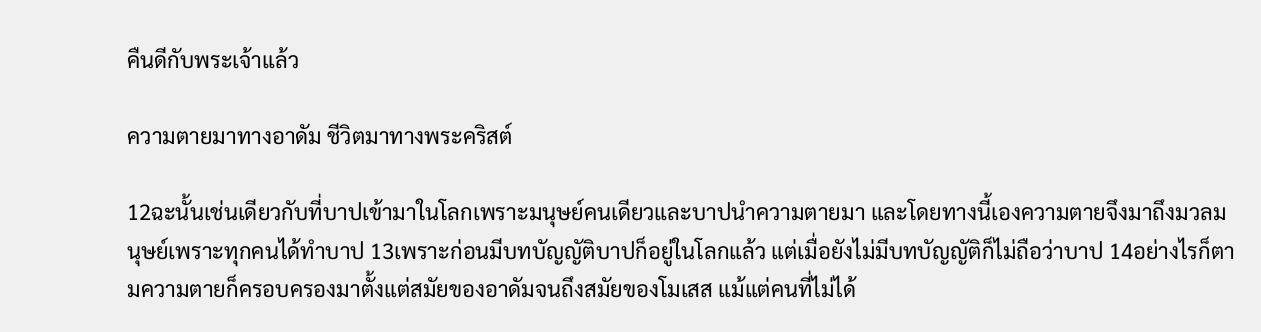คืนดีกับพระเจ้าแล้ว

ความตายมาทางอาดัม ชีวิตมาทางพระคริสต์

12ฉะนั้นเช่นเดียวกับที่บาปเข้ามาในโลกเพราะมนุษย์คนเดียวและบาปนำความตายมา และโดยทางนี้เองความตายจึงมาถึงมวลมนุษย์เพราะทุกคนได้ทำบาป 13เพราะก่อนมีบทบัญญัติบาปก็อยู่ในโลกแล้ว แต่เมื่อยังไม่มีบทบัญญัติก็ไม่ถือว่าบาป 14อย่างไรก็ตามความตายก็ครอบครองมาตั้งแต่สมัยของอาดัมจนถึงสมัยของโมเสส แม้แต่คนที่ไม่ได้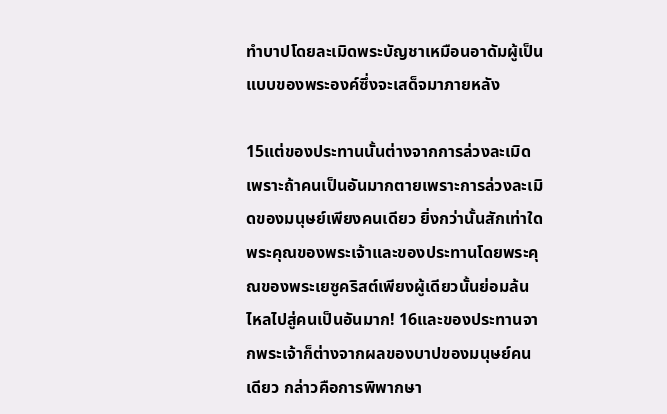ทำบาปโดยละเมิดพระบัญชาเหมือนอาดัมผู้เป็นแบบของพระองค์ซึ่งจะเสด็จมาภายหลัง

15แต่ของประทานนั้นต่างจากการล่วงละเมิด เพราะถ้าคนเป็นอันมากตายเพราะการล่วงละเมิดของมนุษย์เพียงคนเดียว ยิ่งกว่านั้นสักเท่าใดพระคุณของพระเจ้าและของประทานโดยพระคุณของพระเยซูคริสต์เพียงผู้เดียวนั้นย่อมล้นไหลไปสู่คนเป็นอันมาก! 16และของประทานจากพระเจ้าก็ต่างจากผลของบาปของมนุษย์คนเดียว กล่าวคือการพิพากษา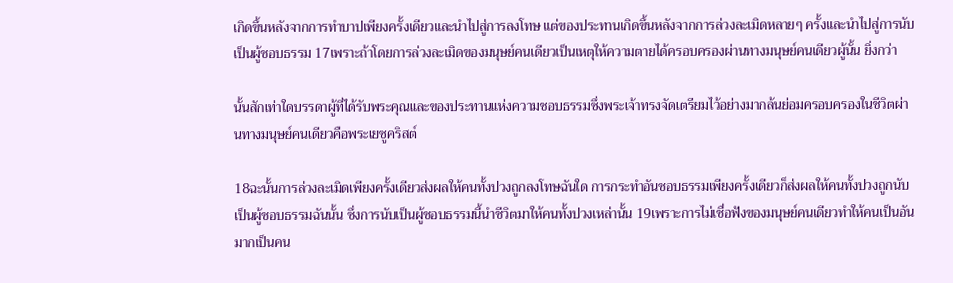เกิดขึ้นหลังจากการทำบาปเพียงครั้งเดียวและนำไปสู่การลงโทษ แต่ของประทานเกิดขึ้นหลังจากการล่วงละเมิดหลายๆ ครั้งและนำไปสู่การนับเป็นผู้ชอบธรรม 17เพราะถ้าโดยการล่วงละเมิดของมนุษย์คนเดียวเป็นเหตุให้ความตายได้ครอบครองผ่านทางมนุษย์คนเดียวผู้นั้น ยิ่งกว่า

นั้นสักเท่าใดบรรดาผู้ที่ได้รับพระคุณและของประทานแห่งความชอบธรรมซึ่งพระเจ้าทรงจัดเตรียมไว้อย่างมากล้นย่อมครอบครองในชีวิตผ่านทางมนุษย์คนเดียวคือพระเยซูคริสต์

18ฉะนั้นการล่วงละเมิดเพียงครั้งเดียวส่งผลให้คนทั้งปวงถูกลงโทษฉันใด การกระทำอันชอบธรรมเพียงครั้งเดียวก็ส่งผลให้คนทั้งปวงถูกนับเป็นผู้ชอบธรรมฉันนั้น ซึ่งการนับเป็นผู้ชอบธรรมนี้นำชีวิตมาให้คนทั้งปวงเหล่านั้น 19เพราะการไม่เชื่อฟังของมนุษย์คนเดียวทำให้คนเป็นอันมากเป็นคน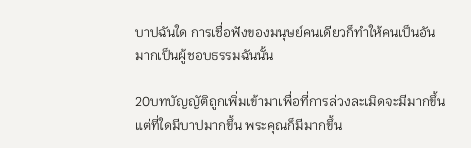บาปฉันใด การเชื่อฟังของมนุษย์คนเดียวก็ทำให้คนเป็นอันมากเป็นผู้ชอบธรรมฉันนั้น

20บทบัญญัติถูกเพิ่มเข้ามาเพื่อที่การล่วงละเมิดจะมีมากขึ้น แต่ที่ใดมีบาปมากขึ้น พระคุณก็มีมากขึ้น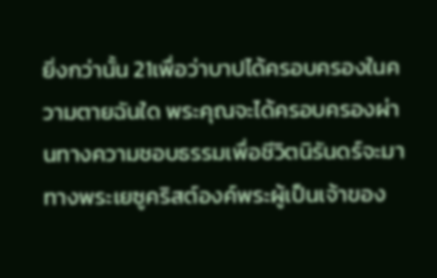ยิ่งกว่านั้น 21เพื่อว่าบาปได้ครอบครองในความตายฉันใด พระคุณจะได้ครอบครองผ่านทางความชอบธรรมเพื่อชีวิตนิรันดร์จะมาทางพระเยซูคริสต์องค์พระผู้เป็นเจ้าของ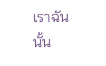เราฉันนั้น